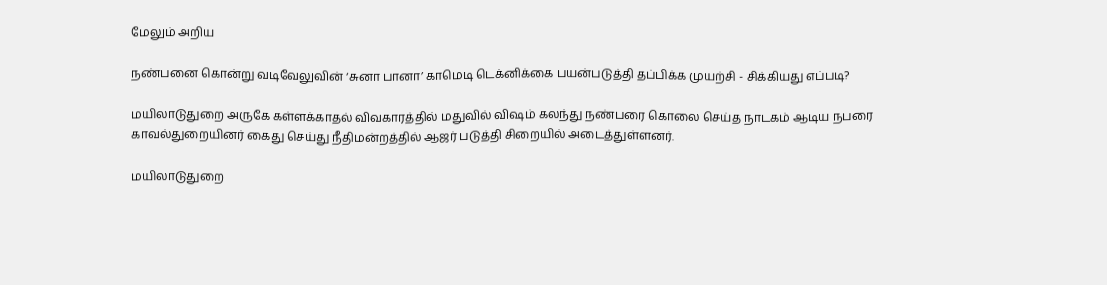மேலும் அறிய

நண்பனை கொன்று வடிவேலுவின் ‘சுனா பானா’ காமெடி டெக்னிக்கை பயன்படுத்தி தப்பிக்க முயற்சி - சிக்கியது எப்படி?

மயிலாடுதுறை அருகே கள்ளக்காதல் விவகாரத்தில் மதுவில் விஷம் கலந்து நண்பரை கொலை செய்த நாடகம் ஆடிய நபரை காவல்துறையினர் கைது செய்து நீதிமன்றத்தில் ஆஜர் படுத்தி சிறையில் அடைத்துள்ளனர்.

மயிலாடுதுறை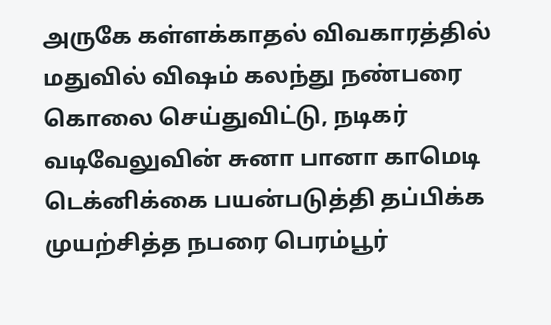அருகே கள்ளக்காதல் விவகாரத்தில் மதுவில் விஷம் கலந்து நண்பரை கொலை செய்துவிட்டு, நடிகர் வடிவேலுவின் சுனா பானா காமெடி டெக்னிக்கை பயன்படுத்தி தப்பிக்க முயற்சித்த நபரை பெரம்பூர்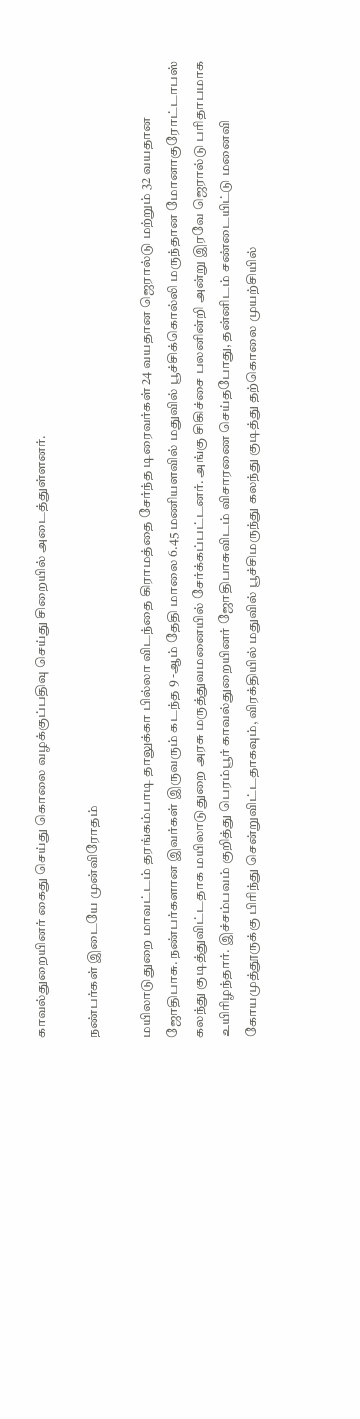காவல்துறையினர் கைது செய்து கொலை வழக்குப்பதிவு செய்து சிறையில் அடைத்துள்ளனர்.

நண்பர்கள் இடையே முன்விரோதம்

மயிலாடுதுறை மாவட்டம் தரங்கம்பாடி தாலுக்கா பில்லா விடந்தை கிராமத்தை சேர்ந்த டிரைவர்கள் 24 வயதான ஜெரால்டு மற்றும் 32 வயதான ஜோதிபாசு. நண்பர்களான இவர்கள் இருவரும் கடந்த 9 -ஆம் தேதி மாலை 6.45 மணியளவில் மதுவில் பூச்சிக்கொல்லி மருந்தான மோனாகுரோட்டாபஸ் கலந்து குடித்துவிட்டதாக மயிலாடுதுறை அரசு மருத்துவமனையில் சேர்க்கப்பட்டனர். அங்கு சிகிச்சை பலனின்றி அன்று இரவே ஜெரால்டு பரிதாபமாக உயிரிழந்தார். இச்சம்பவம் குறித்து பெரம்பூர் காவல்துறையினர் ஜோதிபாசுவிடம் விசாரணை செய்தபோது, தன்னிடம் சண்டையிட்டு மனைவி கோயமுத்தூருக்கு பிரிந்து சென்றுவிட்டதாகவும், விரக்தியில் மதுவில் பூச்சிமருந்து கலந்து குடித்து தற்கொலை முயற்சியில்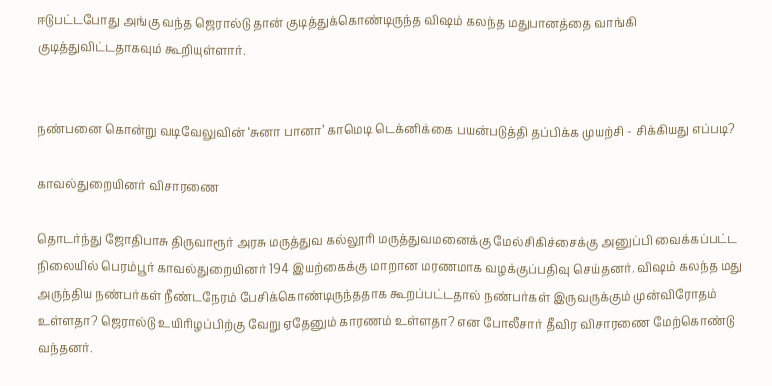ஈடுபட்டபோது அங்கு வந்த ஜெரால்டு தான் குடித்துக்கொண்டிருந்த விஷம் கலந்த மதுபானத்தை வாங்கி குடித்துவிட்டதாகவும் கூறியுள்ளார்.


நண்பனை கொன்று வடிவேலுவின் ‘சுனா பானா’ காமெடி டெக்னிக்கை பயன்படுத்தி தப்பிக்க முயற்சி - சிக்கியது எப்படி?

காவல்துறையினர் விசாரணை

தொடர்ந்து ஜோதிபாசு திருவாரூர் அரசு மருத்துவ கல்லூரி மருத்துவமனைக்கு மேல்சிகிச்சைக்கு அனுப்பி வைக்கப்பட்ட நிலையில் பெரம்பூர் காவல்துறையினர் 194 இயற்கைக்கு மாறான மரணமாக வழக்குப்பதிவு செய்தனர். விஷம் கலந்த மது அருந்திய நண்பர்கள் நீண்டநேரம் பேசிக்கொண்டிருந்ததாக கூறப்பட்டதால் நண்பர்கள் இருவருக்கும் முன்விரோதம் உள்ளதா? ஜெரால்டு உயிரிழப்பிற்கு வேறு ஏதேனும் காரணம் உள்ளதா? என போலீசார் தீவிர விசாரணை மேற்கொண்டு வந்தனர்.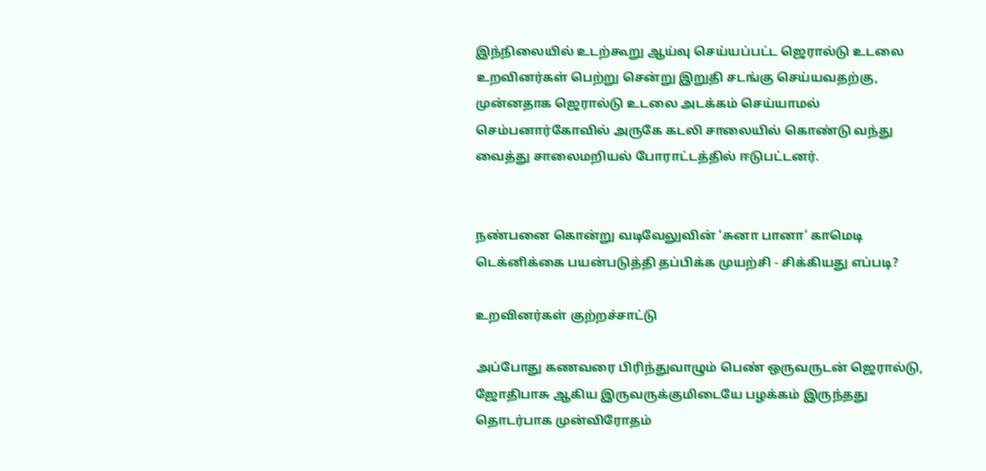இந்நிலையில் உடற்கூறு ஆய்வு செய்யப்பட்ட ஜெரால்டு உடலை உறவினர்கள் பெற்று சென்று இறுதி சடங்கு செய்யவதற்கு, முன்னதாக ஜெரால்டு உடலை அடக்கம் செய்யாமல் செம்பனார்கோவில் அருகே கடலி சாலையில் கொண்டு வந்து வைத்து சாலைமறியல் போராட்டத்தில் ஈடுபட்டனர்.


நண்பனை கொன்று வடிவேலுவின் ‘சுனா பானா’ காமெடி டெக்னிக்கை பயன்படுத்தி தப்பிக்க முயற்சி - சிக்கியது எப்படி?

உறவினர்கள் குற்றச்சாட்டு

அப்போது கணவரை பிரிந்துவாழும் பெண் ஒருவருடன் ஜெரால்டு, ஜோதிபாசு ஆகிய இருவருக்குமிடையே பழக்கம் இருந்தது தொடர்பாக முன்விரோதம்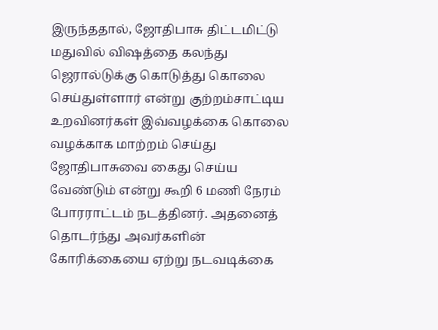இருந்ததால், ஜோதிபாசு திட்டமிட்டு மதுவில் விஷத்தை கலந்து ஜெரால்டுக்கு கொடுத்து கொலை செய்துள்ளார் என்று குற்றம்சாட்டிய உறவினர்கள் இவ்வழக்கை கொலை வழக்காக மாற்றம் செய்து ஜோதிபாசுவை கைது செய்ய வேண்டும் என்று கூறி 6 மணி நேரம் போரராட்டம் நடத்தினர். அதனைத் தொடர்ந்து அவர்களின் கோரிக்கையை ஏற்று நடவடிக்கை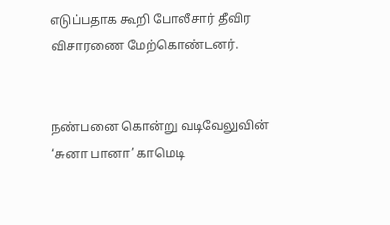எடுப்பதாக கூறி போலீசார் தீவிர விசாரணை மேற்கொண்டனர்.


நண்பனை கொன்று வடிவேலுவின் ‘சுனா பானா’ காமெடி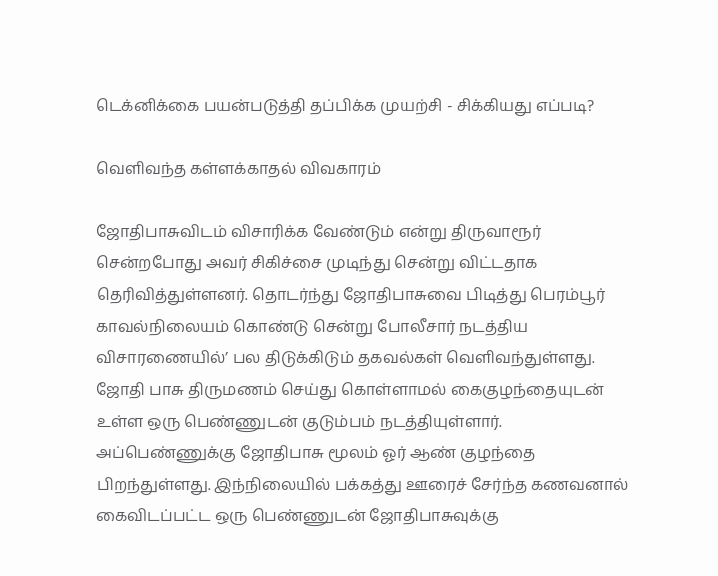டெக்னிக்கை பயன்படுத்தி தப்பிக்க முயற்சி - சிக்கியது எப்படி?

வெளிவந்த கள்ளக்காதல் விவகாரம்

ஜோதிபாசுவிடம் விசாரிக்க வேண்டும் என்று திருவாரூர் சென்றபோது அவர் சிகிச்சை முடிந்து சென்று விட்டதாக தெரிவித்துள்ளனர். தொடர்ந்து ஜோதிபாசுவை பிடித்து பெரம்பூர் காவல்நிலையம் கொண்டு சென்று போலீசார் நடத்திய விசாரணையில்’ பல திடுக்கிடும் தகவல்கள் வெளிவந்துள்ளது. ஜோதி பாசு திருமணம் செய்து கொள்ளாமல் கைகுழந்தையுடன் உள்ள ஒரு பெண்ணுடன் குடும்பம் நடத்தியுள்ளார். அப்பெண்ணுக்கு ஜோதிபாசு மூலம் ஓர் ஆண் குழந்தை பிறந்துள்ளது. இந்நிலையில் பக்கத்து ஊரைச் சேர்ந்த கணவனால் கைவிடப்பட்ட ஒரு பெண்ணுடன் ஜோதிபாசுவுக்கு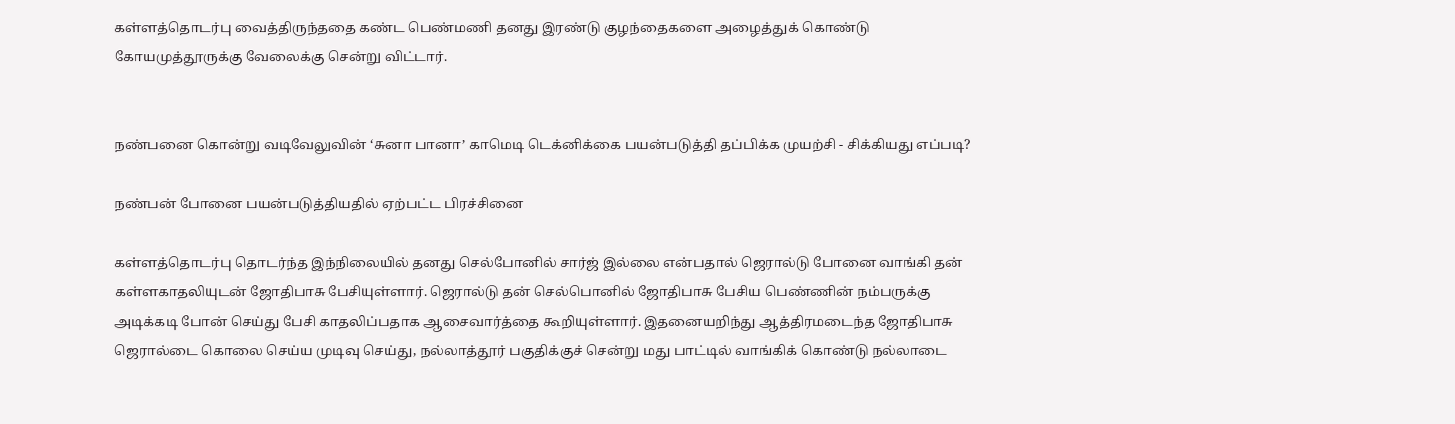கள்ளத்தொடர்பு வைத்திருந்ததை கண்ட பெண்மணி தனது இரண்டு குழந்தைகளை அழைத்துக் கொண்டு கோயமுத்தூருக்கு வேலைக்கு சென்று விட்டார்.


நண்பனை கொன்று வடிவேலுவின் ‘சுனா பானா’ காமெடி டெக்னிக்கை பயன்படுத்தி தப்பிக்க முயற்சி - சிக்கியது எப்படி?

நண்பன் போனை பயன்படுத்தியதில் ஏற்பட்ட பிரச்சினை

கள்ளத்தொடர்பு தொடர்ந்த இந்நிலையில் தனது செல்போனில் சார்ஜ் இல்லை என்பதால் ஜெரால்டு போனை வாங்கி தன் கள்ளகாதலியுடன் ஜோதிபாசு பேசியுள்ளார். ஜெரால்டு தன் செல்பொனில் ஜோதிபாசு பேசிய பெண்ணின் நம்பருக்கு அடிக்கடி போன் செய்து பேசி காதலிப்பதாக ஆசைவார்த்தை கூறியுள்ளார். இதனையறிந்து ஆத்திரமடைந்த ஜோதிபாசு ஜெரால்டை கொலை செய்ய முடிவு செய்து, நல்லாத்தூர் பகுதிக்குச் சென்று மது பாட்டில் வாங்கிக் கொண்டு நல்லாடை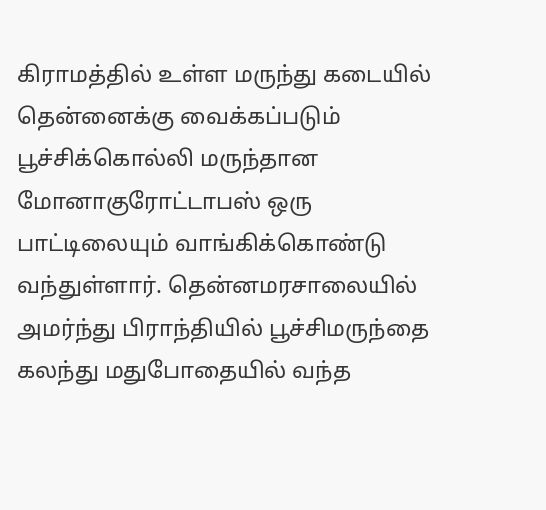கிராமத்தில் உள்ள மருந்து கடையில் தென்னைக்கு வைக்கப்படும் பூச்சிக்கொல்லி மருந்தான மோனாகுரோட்டாபஸ் ஒரு பாட்டிலையும் வாங்கிக்கொண்டு வந்துள்ளார். தென்னமரசாலையில் அமர்ந்து பிராந்தியில் பூச்சிமருந்தை கலந்து மதுபோதையில் வந்த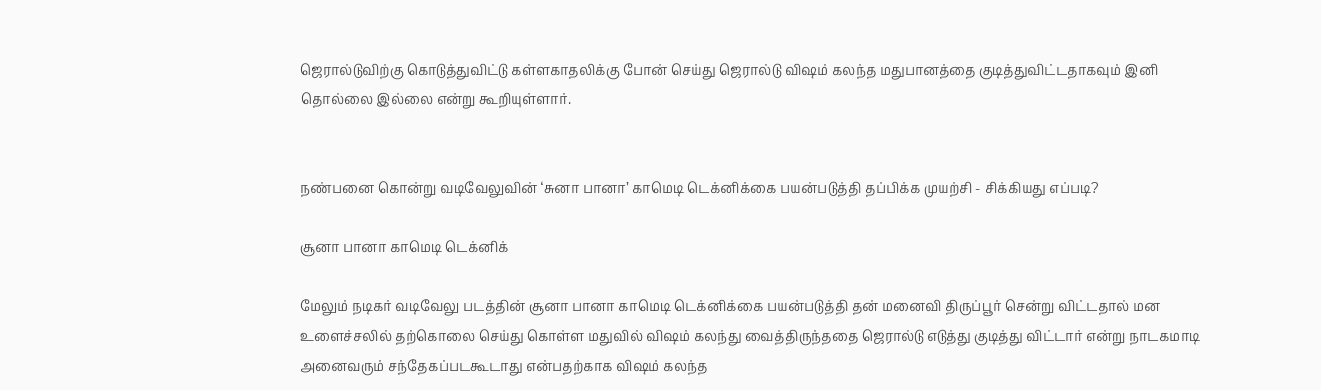ஜெரால்டுவிற்கு கொடுத்துவிட்டு கள்ளகாதலிக்கு போன் செய்து ஜெரால்டு விஷம் கலந்த மதுபானத்தை குடித்துவிட்டதாகவும் இனி தொல்லை இல்லை என்று கூறியுள்ளார்.


நண்பனை கொன்று வடிவேலுவின் ‘சுனா பானா’ காமெடி டெக்னிக்கை பயன்படுத்தி தப்பிக்க முயற்சி - சிக்கியது எப்படி?

சூனா பானா காமெடி டெக்னிக்

மேலும் நடிகர் வடிவேலு படத்தின் சூனா பானா காமெடி டெக்னிக்கை பயன்படுத்தி தன் மனைவி திருப்பூர் சென்று விட்டதால் மன உளைச்சலில் தற்கொலை செய்து கொள்ள மதுவில் விஷம் கலந்து வைத்திருந்ததை ஜெரால்டு எடுத்து குடித்து விட்டார் என்று நாடகமாடி அனைவரும் சந்தேகப்படகூடாது என்பதற்காக விஷம் கலந்த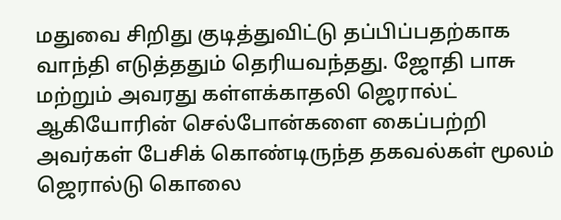மதுவை சிறிது குடித்துவிட்டு தப்பிப்பதற்காக வாந்தி எடுத்ததும் தெரியவந்தது. ஜோதி பாசு மற்றும் அவரது கள்ளக்காதலி ஜெரால்ட் ஆகியோரின் செல்போன்களை கைப்பற்றி அவர்கள் பேசிக் கொண்டிருந்த தகவல்கள் மூலம் ஜெரால்டு கொலை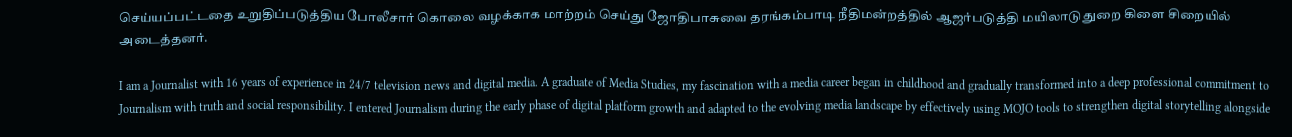செய்யப்பட்டதை உறுதிப்படுத்திய போலீசார் கொலை வழக்காக மாற்றம் செய்து ஜோதிபாசுவை தரங்கம்பாடி நீதிமன்றத்தில் ஆஜர்படுத்தி மயிலாடுதுறை கிளை சிறையில் அடைத்தனர்.

I am a Journalist with 16 years of experience in 24/7 television news and digital media. A graduate of Media Studies, my fascination with a media career began in childhood and gradually transformed into a deep professional commitment to Journalism with truth and social responsibility. I entered Journalism during the early phase of digital platform growth and adapted to the evolving media landscape by effectively using MOJO tools to strengthen digital storytelling alongside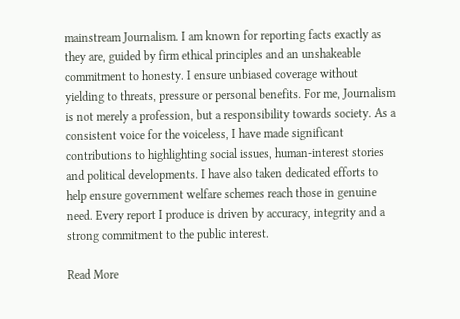mainstream Journalism. I am known for reporting facts exactly as they are, guided by firm ethical principles and an unshakeable commitment to honesty. I ensure unbiased coverage without yielding to threats, pressure or personal benefits. For me, Journalism is not merely a profession, but a responsibility towards society. As a consistent voice for the voiceless, I have made significant contributions to highlighting social issues, human-interest stories and political developments. I have also taken dedicated efforts to help ensure government welfare schemes reach those in genuine need. Every report I produce is driven by accuracy, integrity and a strong commitment to the public interest.

Read More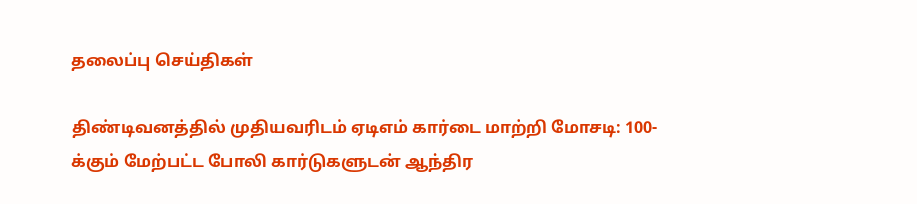தலைப்பு செய்திகள்

திண்டிவனத்தில் முதியவரிடம் ஏடிஎம் கார்டை மாற்றி மோசடி: 100-க்கும் மேற்பட்ட போலி கார்டுகளுடன் ஆந்திர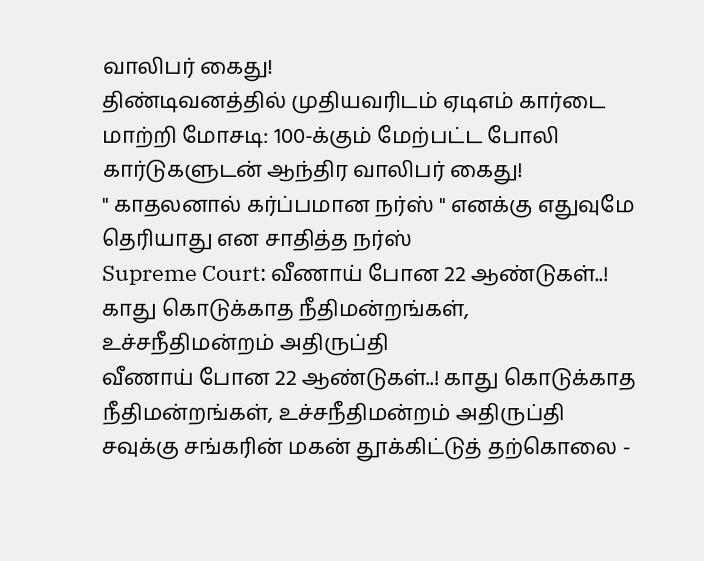வாலிபர் கைது!
திண்டிவனத்தில் முதியவரிடம் ஏடிஎம் கார்டை மாற்றி மோசடி: 100-க்கும் மேற்பட்ட போலி கார்டுகளுடன் ஆந்திர வாலிபர் கைது!
" காதலனால் கர்ப்பமான நர்ஸ் " எனக்கு எதுவுமே தெரியாது என சாதித்த நர்ஸ்
Supreme Court: வீணாய் போன 22 ஆண்டுகள்..! காது கொடுக்காத நீதிமன்றங்கள், உச்சநீதிமன்றம் அதிருப்தி
வீணாய் போன 22 ஆண்டுகள்..! காது கொடுக்காத நீதிமன்றங்கள், உச்சநீதிமன்றம் அதிருப்தி
சவுக்கு சங்கரின் மகன் தூக்கிட்டுத் தற்கொலை -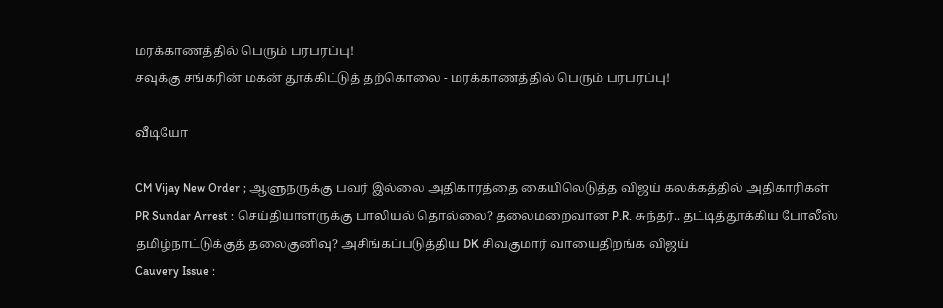மரக்காணத்தில் பெரும் பரபரப்பு!
சவுக்கு சங்கரின் மகன் தூக்கிட்டுத் தற்கொலை - மரக்காணத்தில் பெரும் பரபரப்பு!

வீடியோ

CM Vijay New Order ; ஆளுநருக்கு பவர் இல்லை அதிகாரத்தை கையிலெடுத்த விஜய் கலக்கத்தில் அதிகாரிகள்
PR Sundar Arrest : செய்தியாளருக்கு பாலியல் தொல்லை? தலைமறைவான P.R. சுந்தர்.. தட்டித்தூக்கிய போலீஸ்
தமிழ்நாட்டுக்குத் தலைகுனிவு? அசிங்கப்படுத்திய DK சிவகுமார் வாயைதிறங்க விஜய்
Cauvery Issue :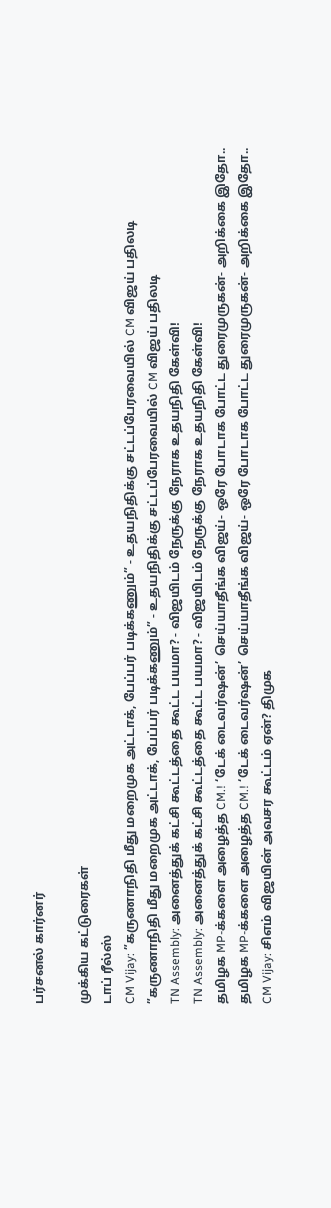பர்சனல் கார்னர்

முக்கிய கட்டுரைகள்
டாப் ரீல்ஸ்
CM Vijay: ”கருணாநிதி மீது மறைமுக அட்டாக், பேப்பர் படிக்கணும்” - உதயநிதிக்கு சட்டப்பேரவையில் CM விஜய் பதிலடி
”கருணாநிதி மீது மறைமுக அட்டாக், பேப்பர் படிக்கணும்” - உதயநிதிக்கு சட்டப்பேரவையில் CM விஜய் பதிலடி
TN Assembly: அனைத்துக் கட்சி கூட்டத்தை கூட்ட பயமா? - விஜயிடம் நேருக்கு நேராக உதயநிதி கேள்வி!
TN Assembly: அனைத்துக் கட்சி கூட்டத்தை கூட்ட பயமா? - விஜயிடம் நேருக்கு நேராக உதயநிதி கேள்வி!
தமிழக MP-க்களை அழைத்த CM.! ‘டேக் டைவர்ஷன்’ செய்யாதீங்க விஜய்- ஒரே போடாக போட்ட துரைமுருகன்- அறிக்கை இதோ..
தமிழக MP-க்களை அழைத்த CM.! ‘டேக் டைவர்ஷன்’ செய்யாதீங்க விஜய்- ஒரே போடாக போட்ட துரைமுருகன்- அறிக்கை இதோ..
CM Vijay: சிஎம் விஜயின் அவசர கூட்டம் ஏன்? திமுக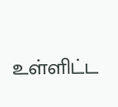உள்ளிட்ட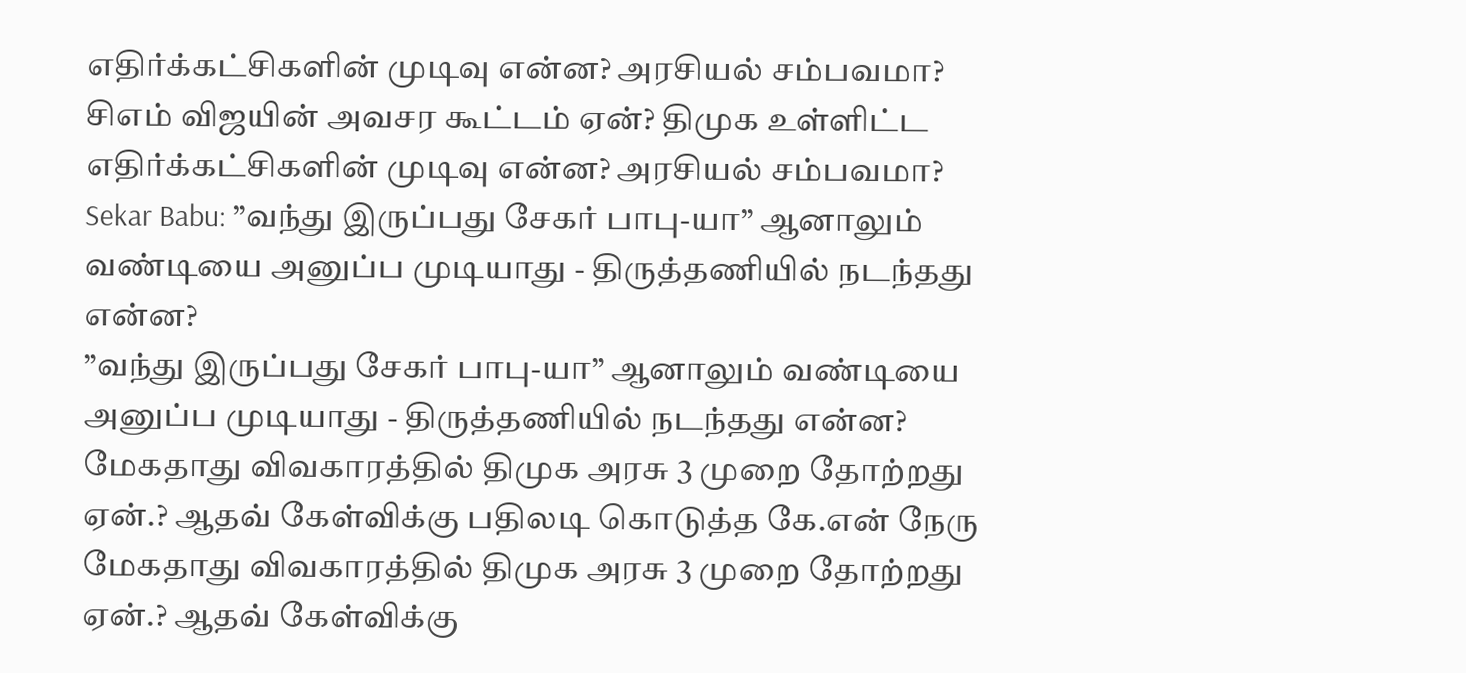எதிர்க்கட்சிகளின் முடிவு என்ன? அரசியல் சம்பவமா?
சிஎம் விஜயின் அவசர கூட்டம் ஏன்? திமுக உள்ளிட்ட எதிர்க்கட்சிகளின் முடிவு என்ன? அரசியல் சம்பவமா?
Sekar Babu: ”வந்து இருப்பது சேகர் பாபு-யா” ஆனாலும் வண்டியை அனுப்ப முடியாது - திருத்தணியில் நடந்தது என்ன?
”வந்து இருப்பது சேகர் பாபு-யா” ஆனாலும் வண்டியை அனுப்ப முடியாது - திருத்தணியில் நடந்தது என்ன?
மேகதாது விவகாரத்தில் திமுக அரசு 3 முறை தோற்றது ஏன்.? ஆதவ் கேள்விக்கு பதிலடி கொடுத்த கே.என் நேரு
மேகதாது விவகாரத்தில் திமுக அரசு 3 முறை தோற்றது ஏன்.? ஆதவ் கேள்விக்கு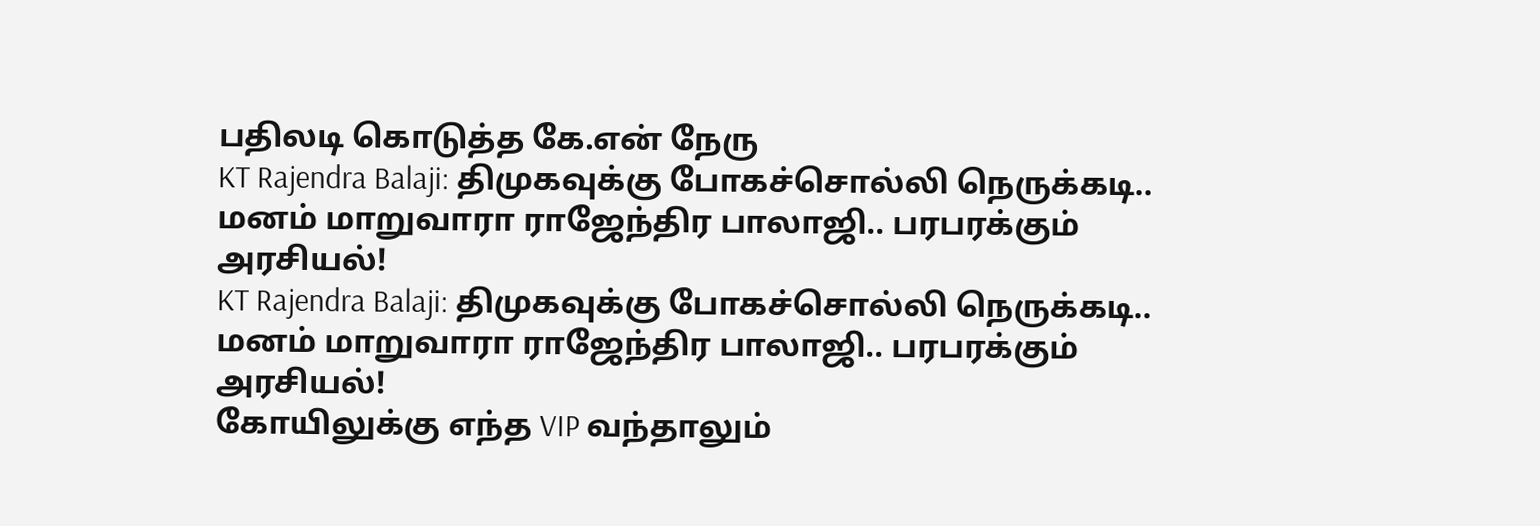பதிலடி கொடுத்த கே.என் நேரு
KT Rajendra Balaji: திமுகவுக்கு போகச்சொல்லி நெருக்கடி.. மனம் மாறுவாரா ராஜேந்திர பாலாஜி.. பரபரக்கும் அரசியல்!
KT Rajendra Balaji: திமுகவுக்கு போகச்சொல்லி நெருக்கடி.. மனம் மாறுவாரா ராஜேந்திர பாலாஜி.. பரபரக்கும் அரசியல்!
கோயிலுக்கு எந்த VIP வந்தாலும்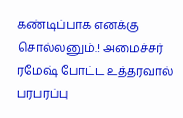கண்டிப்பாக எனக்கு சொல்லனும்.! அமைச்சர் ரமேஷ் போட்ட உத்தரவால் பரபரப்பு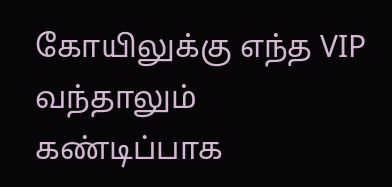கோயிலுக்கு எந்த VIP வந்தாலும் கண்டிப்பாக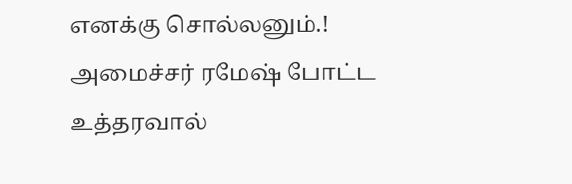எனக்கு சொல்லனும்.! அமைச்சர் ரமேஷ் போட்ட உத்தரவால்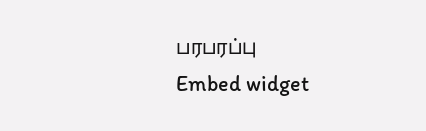பரபரப்பு
Embed widget